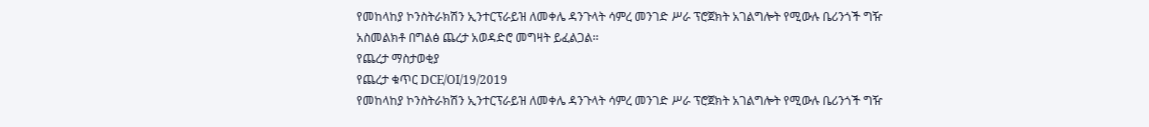የመከላከያ ኮንስትራክሽን ኢንተርፕራይዝ ለመቀሌ ዳንጉላት ሳምረ መንገድ ሥራ ፕሮጀክት አገልግሎት የሚውሉ ቤሪንጎች ግዥ አስመልክቶ በግልፅ ጨረታ አወዳድሮ መግዛት ይፈልጋል፡፡
የጨረታ ማስታወቂያ
የጨረታ ቁጥር DCE/OI/19/2019
የመከላከያ ኮንስትራክሽን ኢንተርፕራይዝ ለመቀሌ ዳንጉላት ሳምረ መንገድ ሥራ ፕሮጀክት አገልግሎት የሚውሉ ቤሪንጎች ግዥ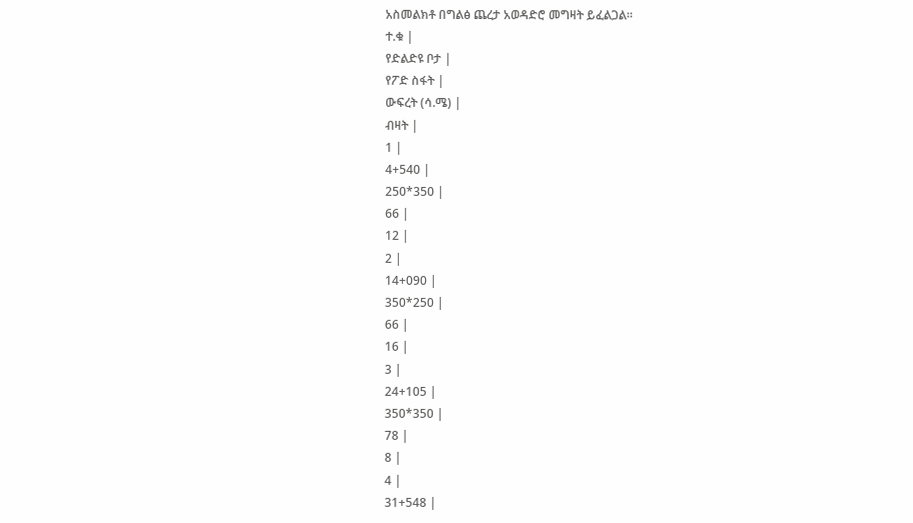አስመልክቶ በግልፅ ጨረታ አወዳድሮ መግዛት ይፈልጋል፡፡
ተ.ቁ |
የድልድዩ ቦታ |
የፖድ ስፋት |
ውፍረት (ሳ.ሜ) |
ብዛት |
1 |
4+540 |
250*350 |
66 |
12 |
2 |
14+090 |
350*250 |
66 |
16 |
3 |
24+105 |
350*350 |
78 |
8 |
4 |
31+548 |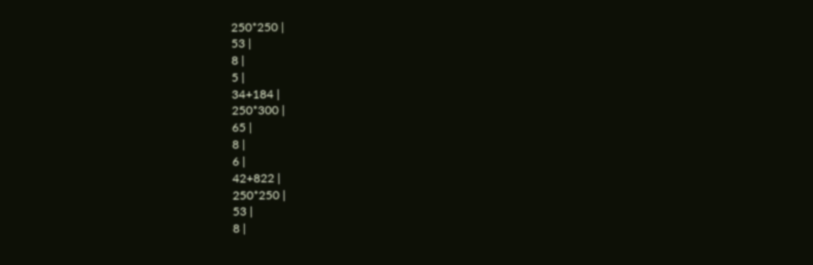250*250 |
53 |
8 |
5 |
34+184 |
250*300 |
65 |
8 |
6 |
42+822 |
250*250 |
53 |
8 |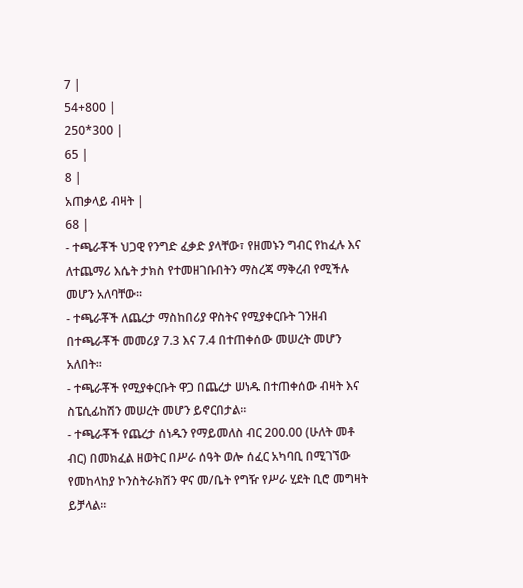7 |
54+800 |
250*300 |
65 |
8 |
አጠቃላይ ብዛት |
68 |
- ተጫራቾች ህጋዊ የንግድ ፈቃድ ያላቸው፣ የዘመኑን ግብር የከፈሉ እና ለተጨማሪ እሴት ታክስ የተመዘገቡበትን ማስረጃ ማቅረብ የሚችሉ መሆን አለባቸው፡፡
- ተጫራቾች ለጨረታ ማስከበሪያ ዋስትና የሚያቀርቡት ገንዘብ በተጫራቾች መመሪያ 7.3 እና 7.4 በተጠቀሰው መሠረት መሆን አለበት፡፡
- ተጫራቾች የሚያቀርቡት ዋጋ በጨረታ ሠነዱ በተጠቀሰው ብዛት እና ስፔሲፊከሽን መሠረት መሆን ይኖርበታል፡፡
- ተጫራቾች የጨረታ ሰነዱን የማይመለስ ብር 200.00 (ሁለት መቶ ብር) በመክፈል ዘወትር በሥራ ሰዓት ወሎ ሰፈር አካባቢ በሚገኘው የመከላከያ ኮንስትራክሽን ዋና መ/ቤት የግዥ የሥራ ሂደት ቢሮ መግዛት ይቻላል፡፡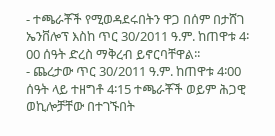- ተጫራቾች የሚወዳደሩበትን ዋጋ በሰም በታሸገ ኤንቨሎፕ እስከ ጥር 30/2011 ዓ.ም. ከጠዋቱ 4፡00 ሰዓት ድረስ ማቅረብ ይኖርባቸዋል፡፡
- ጨረታው ጥር 30/2011 ዓ.ም. ከጠዋቱ 4፡00 ሰዓት ላይ ተዘግቶ 4፡15 ተጫራቾች ወይም ሕጋዊ ወኪሎቻቸው በተገኙበት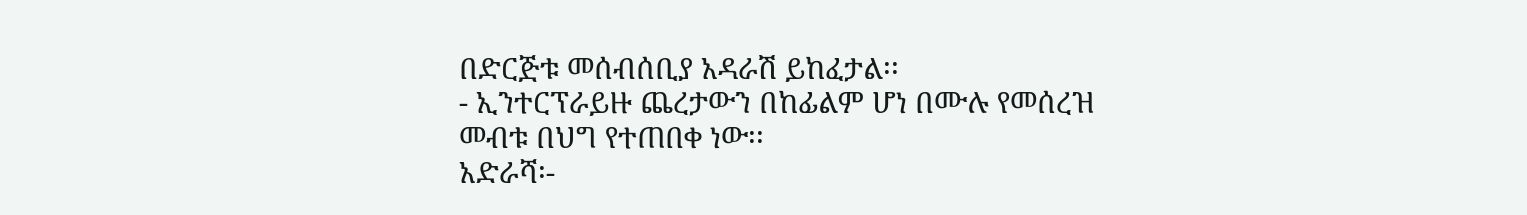በድርጅቱ መሰብሰቢያ አዳራሽ ይከፈታል፡፡
- ኢንተርፕራይዙ ጨረታውን በከፊልም ሆነ በሙሉ የመሰረዝ መብቱ በህግ የተጠበቀ ነው፡፡
አድራሻ፡-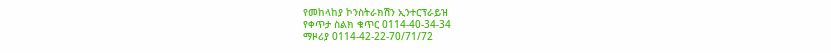የመከላከያ ኮንስትራክሽን ኢንተርፕራይዝ
የቀጥታ ስልክ ቁጥር 0114-40-34-34
ማዞሪያ 0114-42-22-70/71/72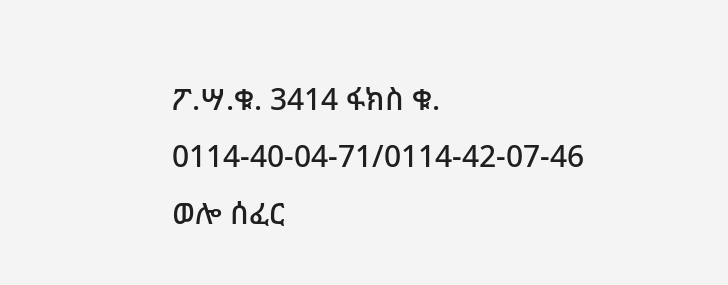ፖ.ሣ.ቁ. 3414 ፋክስ ቁ. 0114-40-04-71/0114-42-07-46
ወሎ ሰፈር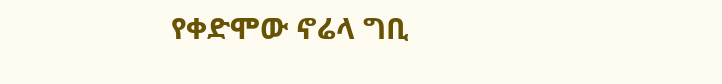የቀድሞው ኖሬላ ግቢ